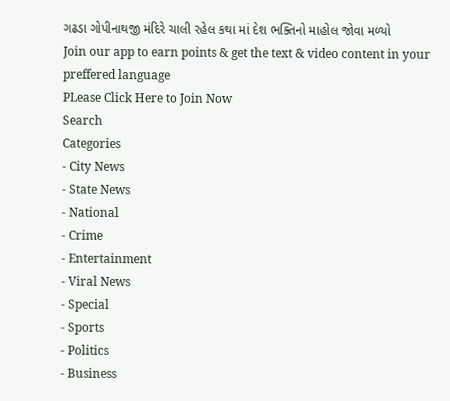ગઢડા ગોપીનાથજી મંદિરે ચાલી રહેલ કથા માં દેશ ભક્તિનો માહોલ જોવા મળ્યો
Join our app to earn points & get the text & video content in your preffered language
PLease Click Here to Join Now
Search
Categories
- City News
- State News
- National
- Crime
- Entertainment
- Viral News
- Special
- Sports
- Politics
- Business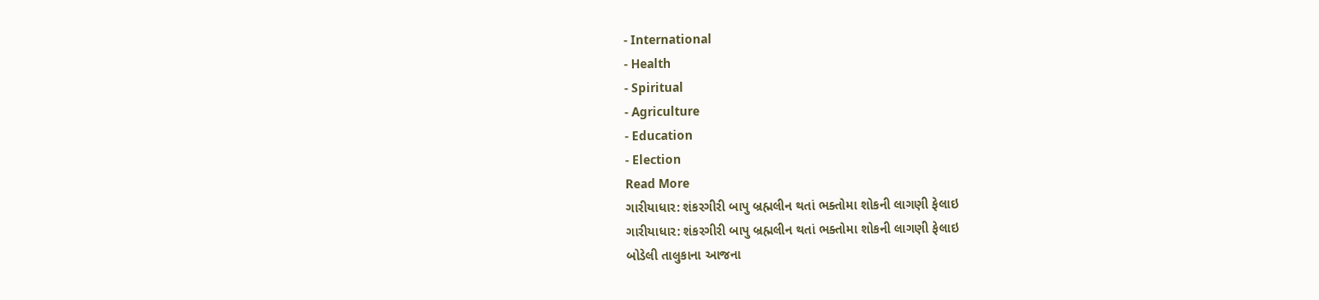- International
- Health
- Spiritual
- Agriculture
- Education
- Election
Read More
ગારીયાધાર: શંકરગીરી બાપુ બ્રહ્મલીન થતાં ભક્તોમા શોકની લાગણી ફેલાઇ
ગારીયાધાર: શંકરગીરી બાપુ બ્રહ્મલીન થતાં ભક્તોમા શોકની લાગણી ફેલાઇ
બોડેલી તાલુકાના આજના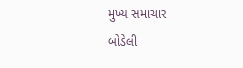મુખ્ય સમાચાર
બોડેલી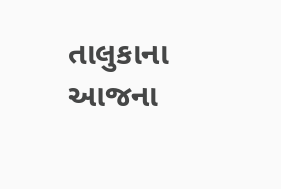તાલુકાના આજના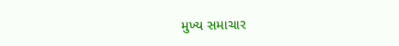મુખ્ય સમાચાર